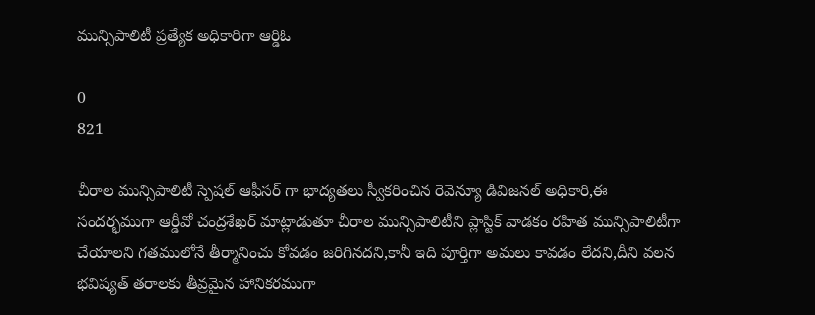మున్సిపాలిటీ ప్రత్యేక అధికారిగా ఆర్డిఓ

0
821

చీరాల మున్సిపాలిటీ స్పెషల్ ఆఫీసర్ గా భాద్యతలు స్వీకరించిన రెవెన్యూ డివిజనల్ అధికారి,ఈ సందర్భముగా ఆర్డీవో చంద్రశేఖర్ మాట్లాడుతూ చీరాల మున్సిపాలిటీని ప్లాస్టిక్ వాడకం రహిత మున్సిపాలిటీగా చేయాలని గతములోనే తీర్మానించు కోవడం జరిగినదని,కానీ ఇది పూర్తిగా అమలు కావడం లేదని,దీని వలన భవిష్యత్ తరాలకు తీవ్రమైన హానికరముగా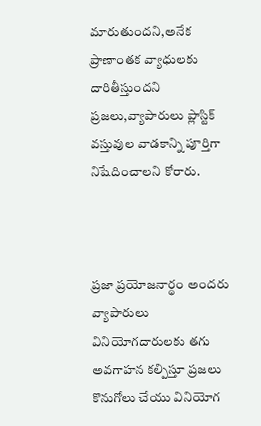మారుతుందని,అనేక ప్రాణాంతక వ్యాధులకు దారితీస్తుందని ప్రజలు,వ్యాపారులు ప్లాస్టిక్ వస్తువుల వాడకాన్ని పూర్తిగా నిషేదించాలని కోరారు.



ప్రజా ప్రయోజనార్థం అందరు వ్యాపారులు వినియోగదారులకు తగు అవగాహన కల్పిస్తూ ప్రజలు కొనుగోలు చేయు వినియోగ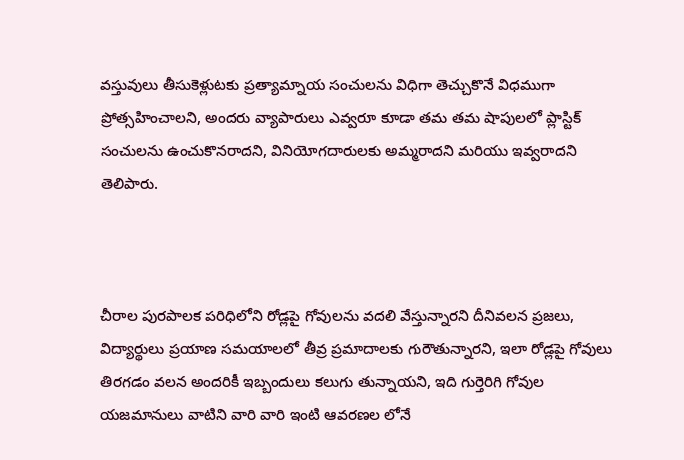వస్తువులు తీసుకెళ్లుటకు ప్రత్యామ్నాయ సంచులను విధిగా తెచ్చుకొనే విధముగా ప్రోత్సహించాలని, అందరు వ్యాపారులు ఎవ్వరూ కూడా తమ తమ షాపులలో ప్లాస్టిక్ సంచులను ఉంచుకొనరాదని, వినియోగదారులకు అమ్మరాదని మరియు ఇవ్వరాదని తెలిపారు.



చీరాల పురపాలక పరిధిలోని రోడ్లపై గోవులను వదలి వేస్తున్నారని దీనివలన ప్రజలు, విద్యార్థులు ప్రయాణ సమయాలలో తీవ్ర ప్రమాదాలకు గురౌతున్నారని, ఇలా రోడ్లపై గోవులు తిరగడం వలన అందరికీ ఇబ్బందులు కలుగు తున్నాయని, ఇది గుర్తెరిగి గోవుల యజమానులు వాటిని వారి వారి ఇంటి ఆవరణల లోనే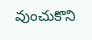వుంచుకొని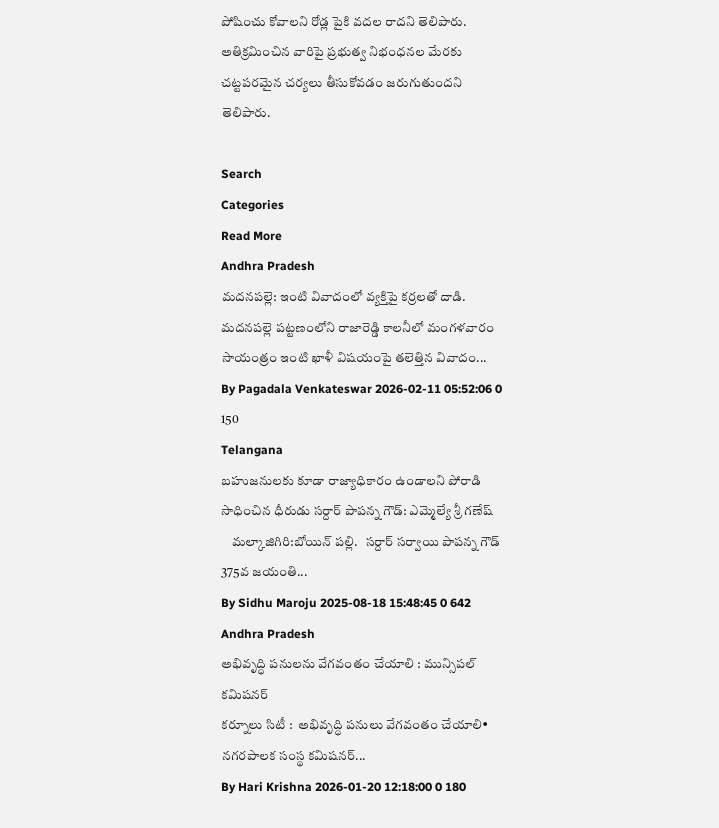పోషించు కోవాలని రోడ్ల పైకి వదల రాదని తెలిపారు. అతిక్రమించిన వారిపై ప్రభుత్వ నిభంధనల మేరకు చట్టపరమైన చర్యలు తీసుకోవడం జరుగుతుందని తెలిపారు.

Search
Categories
Read More
Andhra Pradesh
మదనపల్లె: ఇంటి వివాదంలో వ్యక్తిపై కర్రలతో దాడి.
మదనపల్లె పట్టణంలోని రాజారెడ్డి కాలనీలో మంగళవారం సాయంత్రం ఇంటి ఖాళీ విషయంపై తలెత్తిన వివాదం...
By Pagadala Venkateswar 2026-02-11 05:52:06 0 150
Telangana
బహుజనులకు కూడా రాజ్యాధికారం ఉండాలని పోరాడి సాధించిన ధీరుడు సర్దార్ పాపన్న గౌడ్: ఎమ్మెల్యే శ్రీ గణేష్
    మల్కాజిగిరి:బోయిన్ పల్లి.   సర్దార్ సర్వాయి పాపన్న గౌడ్ 375వ జయంతి...
By Sidhu Maroju 2025-08-18 15:48:45 0 642
Andhra Pradesh
అభివృద్ధి పనులను వేగవంతం చేయాలి : మున్సిపల్ కమిషనర్
కర్నూలు సిటీ :  అభివృద్ధి పనులు వేగవంతం చేయాలి• నగరపాలక సంస్థ కమిషనర్...
By Hari Krishna 2026-01-20 12:18:00 0 180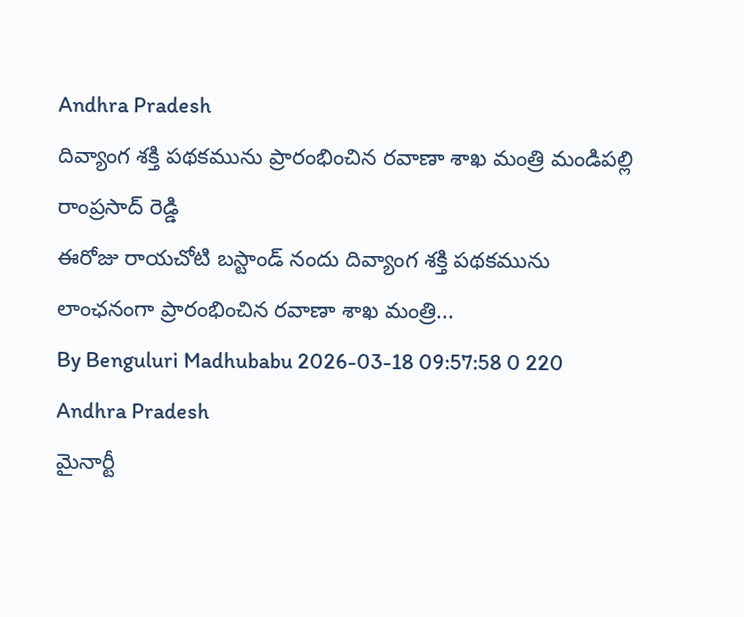Andhra Pradesh
దివ్యాంగ శక్తి పథకమును ప్రారంభించిన రవాణా శాఖ మంత్రి మండిపల్లి రాంప్రసాద్ రెడ్డి
ఈరోజు రాయచోటి బస్టాండ్ నందు దివ్యాంగ శక్తి పథకమును లాంఛనంగా ప్రారంభించిన రవాణా శాఖ మంత్రి...
By Benguluri Madhubabu 2026-03-18 09:57:58 0 220
Andhra Pradesh
మైనార్టీ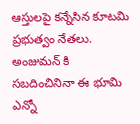ఆస్తులపై కన్నేసిన కూటమి ప్రభుత్వం నేతలు.
అంజుమన్ కి సబదించినినా ఈ భూమి ఎన్నో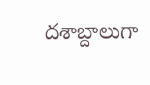దశాబ్దాలుగా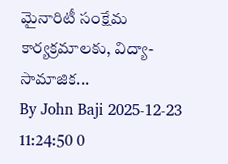మైనారిటీ సంక్షేమ కార్యక్రమాలకు, విద్యా-సామాజిక...
By John Baji 2025-12-23 11:24:50 0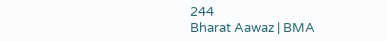244
Bharat Aawaz | BMA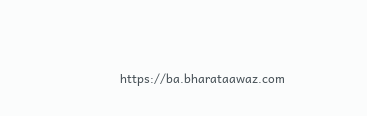https://ba.bharataawaz.com